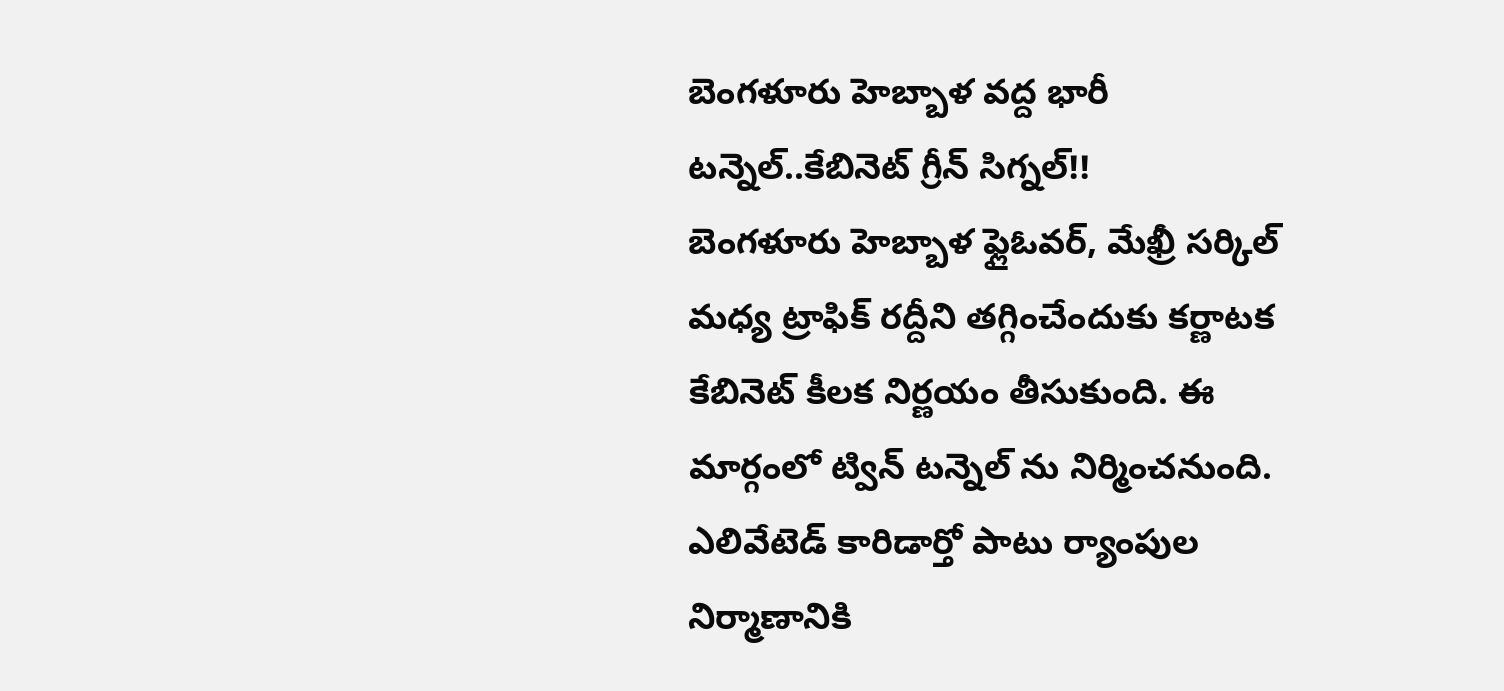బెంగళూరు హెబ్బాళ వద్ద భారీ టన్నెల్..కేబినెట్ గ్రీన్ సిగ్నల్!!
బెంగళూరు హెబ్బాళ ఫ్లైఓవర్, మేఖ్రీ సర్కిల్ మధ్య ట్రాఫిక్ రద్దీని తగ్గించేందుకు కర్ణాటక కేబినెట్ కీలక నిర్ణయం తీసుకుంది. ఈ మార్గంలో ట్విన్ టన్నెల్ ను నిర్మించనుంది. ఎలివేటెడ్ కారిడార్తో పాటు ర్యాంపుల నిర్మాణానికి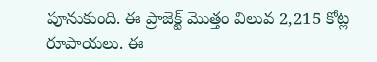పూనుకుంది. ఈ ప్రాజెక్ట్ మొత్తం విలువ 2,215 కోట్ల రూపాయలు. ఈ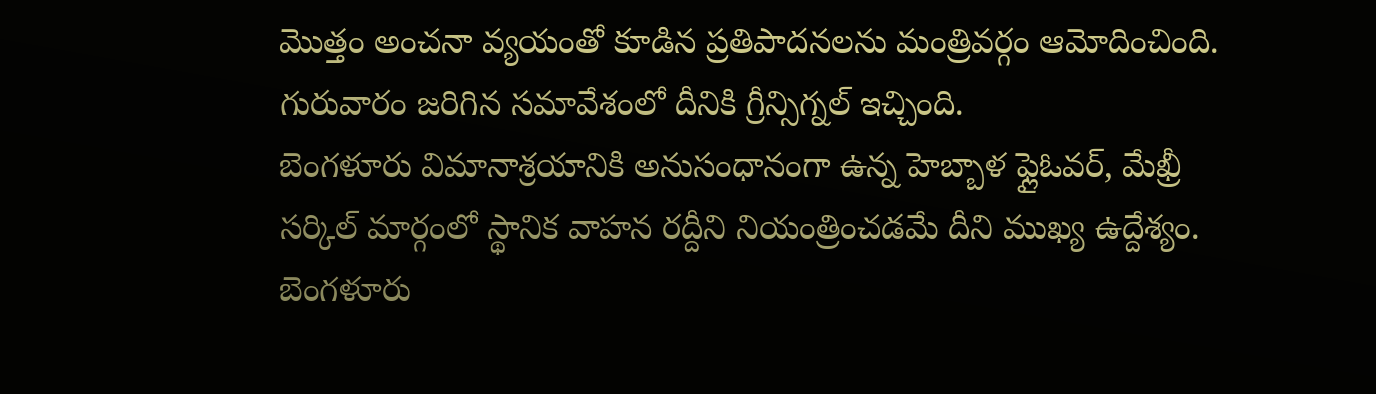మొత్తం అంచనా వ్యయంతో కూడిన ప్రతిపాదనలను మంత్రివర్గం ఆమోదించింది. గురువారం జరిగిన సమావేశంలో దీనికి గ్రీన్సిగ్నల్ ఇచ్చింది.
బెంగళూరు విమానాశ్రయానికి అనుసంధానంగా ఉన్న హెబ్బాళ ఫ్లైఓవర్, మేఖ్రీ సర్కిల్ మార్గంలో స్థానిక వాహన రద్దీని నియంత్రించడమే దీని ముఖ్య ఉద్దేశ్యం. బెంగళూరు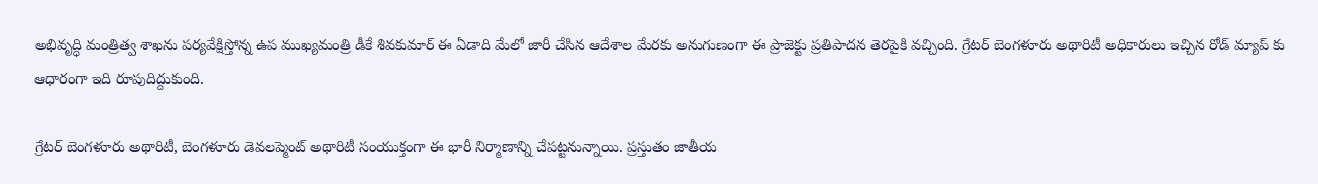అభివృద్ధి మంత్రిత్వ శాఖను పర్యవేక్షిస్తోన్న ఉప ముఖ్యమంత్రి డీకే శివకుమార్ ఈ ఏడాది మేలో జారీ చేసిన ఆదేశాల మేరకు అనుగుణంగా ఈ ప్రాజెక్టు ప్రతిపాదన తెరపైకి వచ్చింది. గ్రేటర్ బెంగళూరు అథారిటీ అధికారులు ఇచ్చిన రోడ్ మ్యాప్ కు ఆధారంగా ఇది రూపుదిద్దుకుంది.

గ్రేటర్ బెంగళూరు అథారిటీ, బెంగళూరు డెవలప్మెంట్ అథారిటీ సంయుక్తంగా ఈ భారీ నిర్మాణాన్ని చేపట్టనున్నాయి. ప్రస్తుతం జాతీయ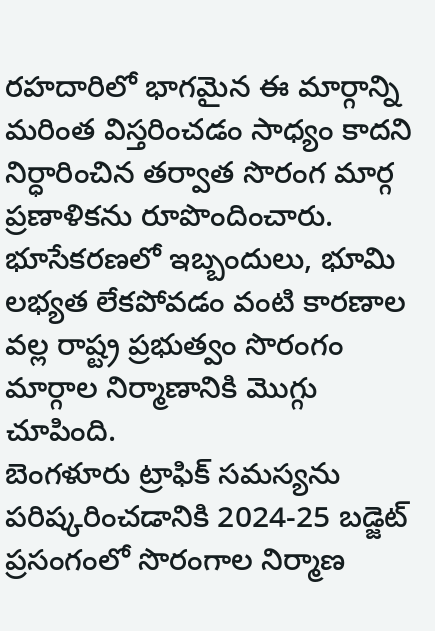రహదారిలో భాగమైన ఈ మార్గాన్ని మరింత విస్తరించడం సాధ్యం కాదని నిర్ధారించిన తర్వాత సొరంగ మార్గ ప్రణాళికను రూపొందించారు. భూసేకరణలో ఇబ్బందులు, భూమి లభ్యత లేకపోవడం వంటి కారణాల వల్ల రాష్ట్ర ప్రభుత్వం సొరంగం మార్గాల నిర్మాణానికి మొగ్గు చూపింది.
బెంగళూరు ట్రాఫిక్ సమస్యను పరిష్కరించడానికి 2024-25 బడ్జెట్ ప్రసంగంలో సొరంగాల నిర్మాణ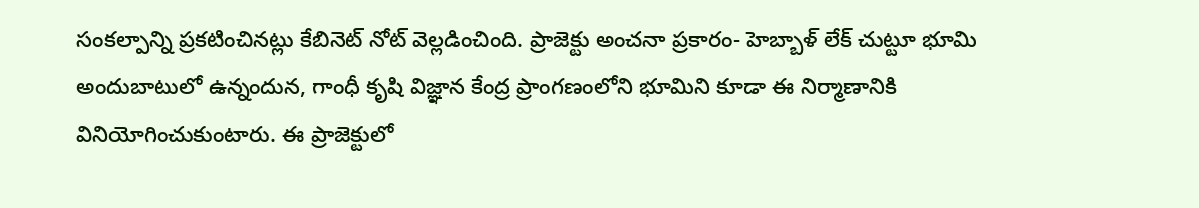సంకల్పాన్ని ప్రకటించినట్లు కేబినెట్ నోట్ వెల్లడించింది. ప్రాజెక్టు అంచనా ప్రకారం- హెబ్బాళ్ లేక్ చుట్టూ భూమి అందుబాటులో ఉన్నందున, గాంధీ కృషి విజ్ఞాన కేంద్ర ప్రాంగణంలోని భూమిని కూడా ఈ నిర్మాణానికి వినియోగించుకుంటారు. ఈ ప్రాజెక్టులో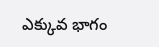ఎక్కువ భాగం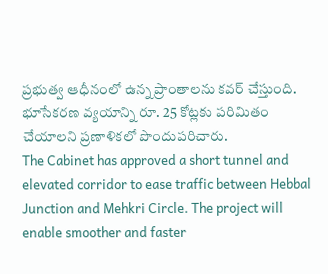ప్రభుత్వ ఆధీనంలో ఉన్న ప్రాంతాలను కవర్ చేస్తుంది. భూసేకరణ వ్యయాన్ని రూ. 25 కోట్లకు పరిమితం చేయాలని ప్రణాళికలో పొందుపరిచారు.
The Cabinet has approved a short tunnel and elevated corridor to ease traffic between Hebbal Junction and Mehkri Circle. The project will enable smoother and faster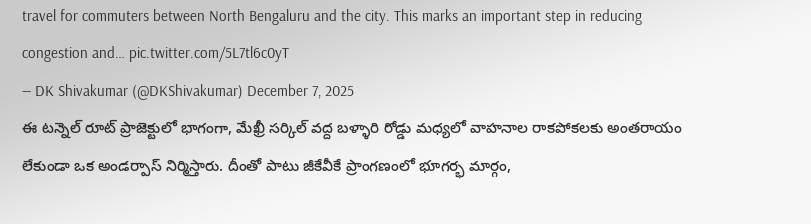travel for commuters between North Bengaluru and the city. This marks an important step in reducing congestion and… pic.twitter.com/5L7tl6c0yT
— DK Shivakumar (@DKShivakumar) December 7, 2025
ఈ టన్నెల్ రూట్ ప్రాజెక్టులో భాగంగా, మేఖ్రీ సర్కిల్ వద్ద బళ్ళారి రోడ్డు మధ్యలో వాహనాల రాకపోకలకు అంతరాయం లేకుండా ఒక అండర్పాస్ నిర్మిస్తారు. దీంతో పాటు జీకేవీకే ప్రాంగణంలో భూగర్భ మార్గం,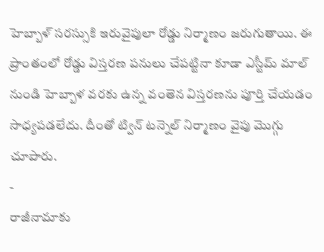హెబ్బాళ్ సరస్సుకి ఇరువైపులా రోడ్డు నిర్మాణం జరుగుతాయి. ఈ ప్రాంతంలో రోడ్డు విస్తరణ పనులు చేపట్టినా కూడా ఎస్టీమ్ మాల్ నుండి హెబ్బాళ వరకు ఉన్న వంతెన విస్తరణను పూర్తి చేయడం సాధ్యపడలేదు. దీంతో ట్విన్ టన్నెల్ నిర్మాణం వైపు మొగ్గు చూపారు.
-
రాజీనామాకు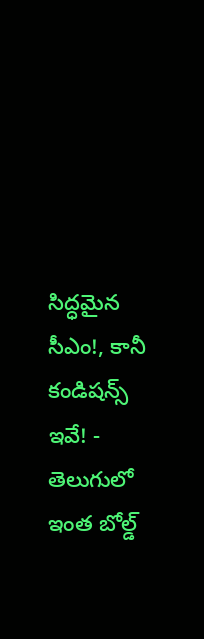సిద్ధమైన సీఎం!, కానీ కండిషన్స్ ఇవే! -
తెలుగులో ఇంత బోల్డ్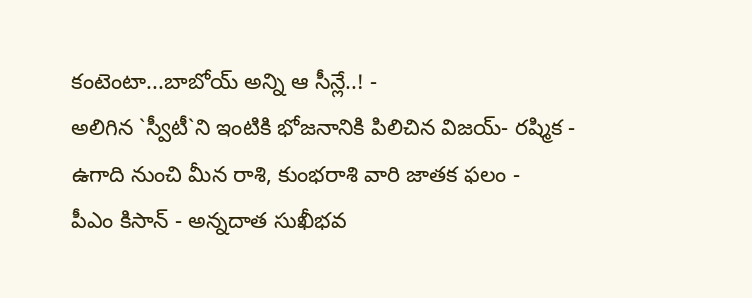కంటెంటా...బాబోయ్ అన్ని ఆ సీన్లే..! -
అలిగిన `స్వీటీ`ని ఇంటికి భోజనానికి పిలిచిన విజయ్- రష్మిక -
ఉగాది నుంచి మీన రాశి, కుంభరాశి వారి జాతక ఫలం -
పీఎం కిసాన్ - అన్నదాత సుఖీభవ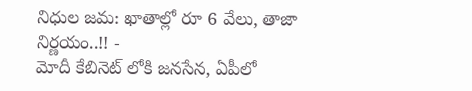నిధుల జమ: ఖాతాల్లో రూ 6 వేలు, తాజా నిర్ణయం..!! -
మోదీ కేబినెట్ లోకి జనసేన, ఏపీలో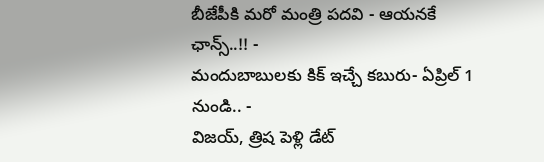బీజేపీకి మరో మంత్రి పదవి - ఆయనకే ఛాన్స్..!! -
మందుబాబులకు కిక్ ఇచ్చే కబురు- ఏప్రిల్ 1 నుండి.. -
విజయ్, త్రిష పెళ్లి డేట్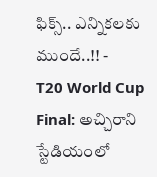ఫిక్స్.. ఎన్నికలకు ముందే..!! -
T20 World Cup Final: అచ్చిరాని స్టేడియంలో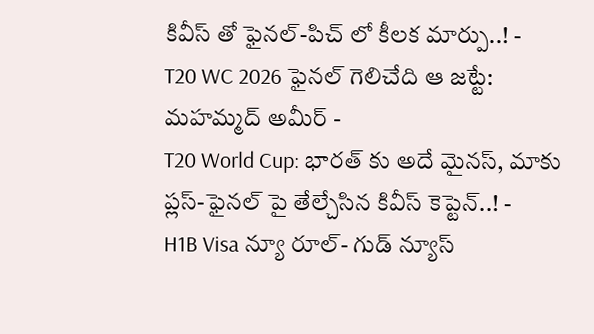కివీస్ తో ఫైనల్-పిచ్ లో కీలక మార్పు..! -
T20 WC 2026 ఫైనల్ గెలిచేది ఆ జట్టే: మహమ్మద్ అమీర్ -
T20 World Cup: భారత్ కు అదే మైనస్, మాకు ప్లస్-ఫైనల్ పై తేల్చేసిన కివీస్ కెప్టెన్..! -
H1B Visa న్యూ రూల్- గుడ్ న్యూస్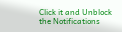Click it and Unblock the Notifications